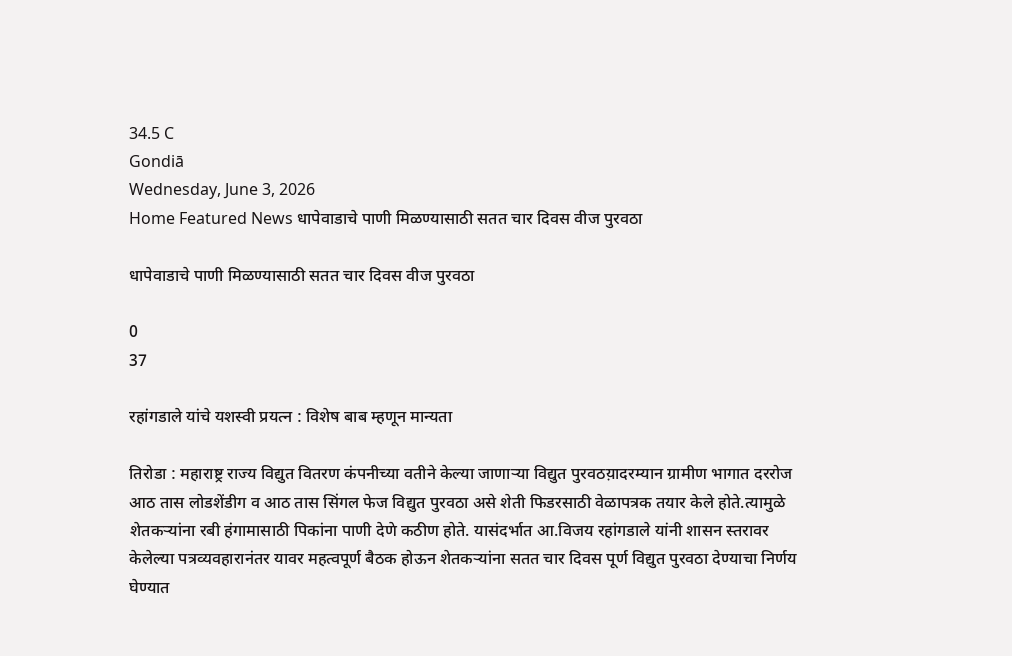34.5 C
Gondiā
Wednesday, June 3, 2026
Home Featured News धापेवाडाचे पाणी मिळण्यासाठी सतत चार दिवस वीज पुरवठा

धापेवाडाचे पाणी मिळण्यासाठी सतत चार दिवस वीज पुरवठा

0
37

रहांगडाले यांचे यशस्वी प्रयत्न : विशेष बाब म्हणून मान्यता

तिरोडा : महाराष्ट्र राज्य विद्युत वितरण कंपनीच्या वतीने केल्या जाणार्‍या विद्युत पुरवठय़ादरम्यान ग्रामीण भागात दररोज आठ तास लोडशेंडीग व आठ तास सिंगल फेज विद्युत पुरवठा असे शेती फिडरसाठी वेळापत्रक तयार केले होते.त्यामुळे शेतकर्‍यांना रबी हंगामासाठी पिकांना पाणी देणे कठीण होते. यासंदर्भात आ.विजय रहांगडाले यांनी शासन स्तरावर केलेल्या पत्रव्यवहारानंतर यावर महत्वपूर्ण बैठक होऊन शेतकर्‍यांना सतत चार दिवस पूर्ण विद्युत पुरवठा देण्याचा निर्णय घेण्यात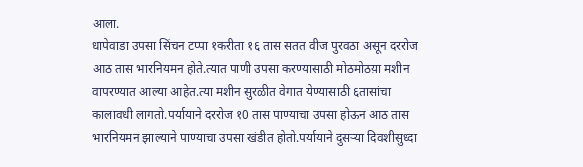आला.
धापेवाडा उपसा सिंचन टप्पा १करीता १६ तास सतत वीज पुरवठा असून दररोज आठ तास भारनियमन होते.त्यात पाणी उपसा करण्यासाठी मोठमोठय़ा मशीन वापरण्यात आल्या आहेत.त्या मशीन सुरळीत वेगात येण्यासाठी ६तासांचा कालावधी लागतो.पर्यायाने दररोज १0 तास पाण्याचा उपसा होऊन आठ तास भारनियमन झाल्याने पाण्याचा उपसा खंडीत होतो.पर्यायाने दुसर्‍या दिवशीसुध्दा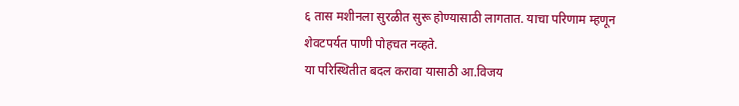६ तास मशीनला सुरळीत सुरू होण्यासाठी लागतात. याचा परिणाम म्हणून शेवटपर्यत पाणी पोहचत नव्हते.
या परिस्थितीत बदल करावा यासाठी आ.विजय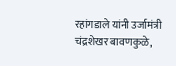रहांगडाले यांनी उर्जामंत्री चंद्रशेखर बावणकुळे,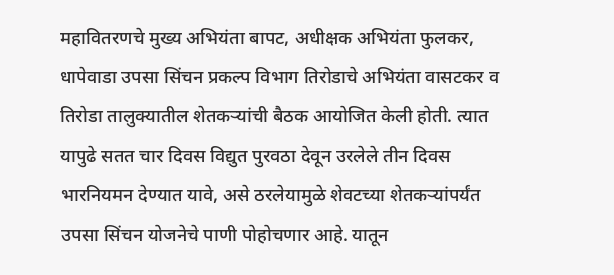महावितरणचे मुख्य अभियंता बापट, अधीक्षक अभियंता फुलकर, धापेवाडा उपसा सिंचन प्रकल्प विभाग तिरोडाचे अभियंता वासटकर व तिरोडा तालुक्यातील शेतकर्‍यांची बैठक आयोजित केली होती. त्यात यापुढे सतत चार दिवस विद्युत पुरवठा देवून उरलेले तीन दिवस भारनियमन देण्यात यावे, असे ठरलेयामुळे शेवटच्या शेतकर्‍यांपर्यंत उपसा सिंचन योजनेचे पाणी पोहोचणार आहे. यातून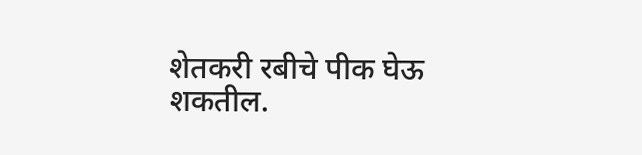शेतकरी रबीचे पीक घेऊ शकतील.